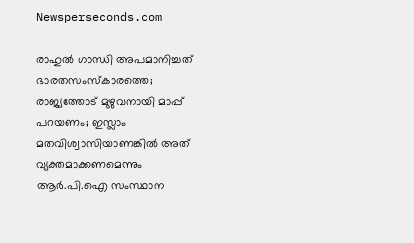Newsperseconds.com

രാഹുല്‍ ഗാന്ധി അപമാനിച്ചത് ഭാരതസംസ്‌കാരത്തെ; രാജ്യത്തോട് മുഴുവനായി മാപ്പ് പറയണം; ഇസ്ലാം മതവിശ്വാസിയാണങ്കില്‍ അത് വ്യക്തമാക്കണമെന്നും ആര്‍.പി.ഐ സംസ്ഥാന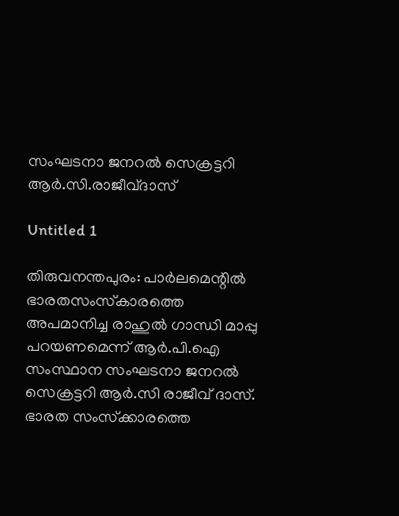സംഘടനാ ജനറല്‍ സെക്രട്ടറി ആര്‍.സി.രാജീവ്ദാസ്

Untitled 1

തിരുവനന്തപുരം: പാര്‍ലമെന്റില്‍ ഭാരതസംസ്‌കാരത്തെ അപമാനിച്ച രാഹുല്‍ ഗാന്ധി മാപ്പു പറയണമെന്ന് ആര്‍.പി.ഐ സംസ്ഥാന സംഘടനാ ജനറല്‍ സെക്രട്ടറി ആര്‍.സി രാജീവ് ദാസ്. ഭാരത സംസ്‌ക്കാരത്തെ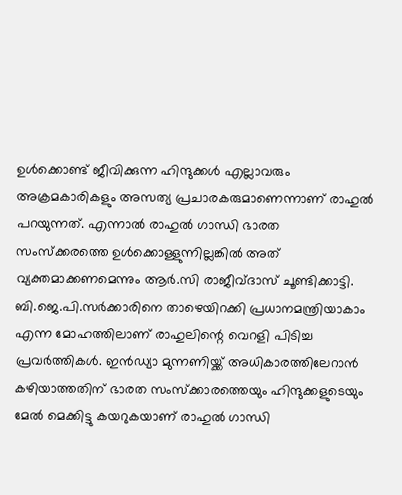ഉള്‍ക്കൊണ്ട് ജീവിക്കുന്ന ഹിന്ദുക്കള്‍ എല്ലാവരും അക്രമകാരികളും അസത്യ പ്രചാരകരുമാണെന്നാണ് രാഹുല്‍ പറയുന്നത്. എന്നാല്‍ രാഹുല്‍ ഗാന്ധി ഭാരത സംസ്‌ക്കരത്തെ ഉള്‍ക്കൊള്ളുന്നില്ലങ്കില്‍ അത് വ്യക്തമാക്കണമെന്നും ആര്‍.സി രാജീവ്ദാസ് ചൂണ്ടിക്കാട്ടി. ബി.ജെ.പി.സര്‍ക്കാരിനെ താഴെയിറക്കി പ്രധാനമന്ത്രിയാകാം എന്ന മോഹത്തിലാണ് രാഹുലിന്റെ വെറളി പിടിച്ച പ്രവര്‍ത്തികള്‍. ഇന്‍ഡ്യാ മുന്നണിയ്ക്ക് അധികാരത്തിലേറാന്‍ കഴിയാത്തതിന് ഭാരത സംസ്‌ക്കാരത്തെയും ഹിന്ദുക്കളുടെയും മേല്‍ മെക്കിട്ടു കയറുകയാണ് രാഹുല്‍ ഗാന്ധി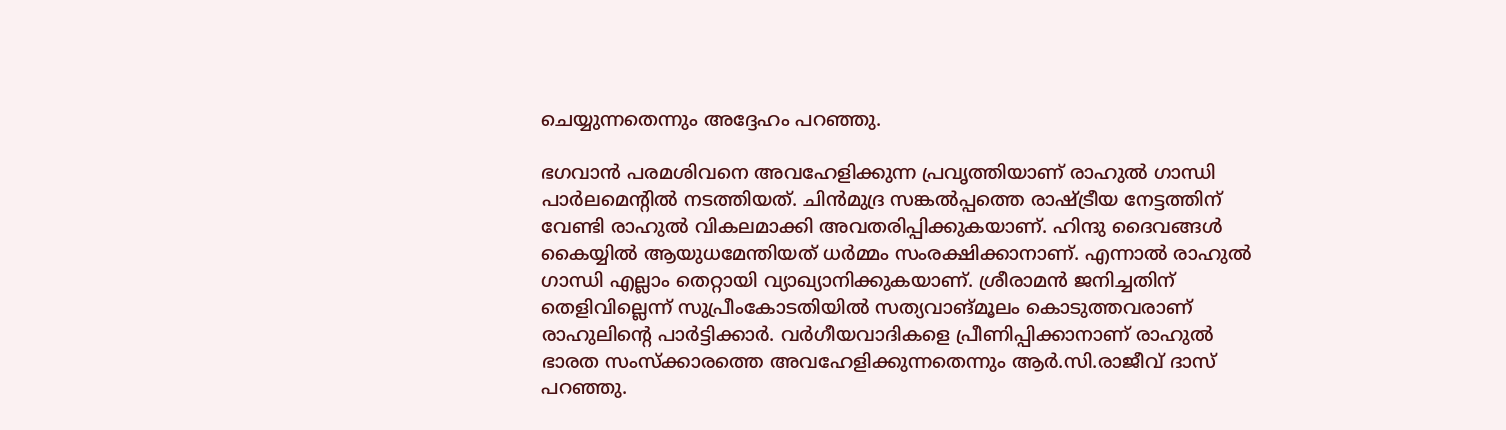ചെയ്യുന്നതെന്നും അദ്ദേഹം പറഞ്ഞു.

ഭഗവാന്‍ പരമശിവനെ അവഹേളിക്കുന്ന പ്രവൃത്തിയാണ് രാഹുല്‍ ഗാന്ധി പാര്‍ലമെന്റില്‍ നടത്തിയത്. ചിന്‍മുദ്ര സങ്കല്‍പ്പത്തെ രാഷ്ട്രീയ നേട്ടത്തിന് വേണ്ടി രാഹുല്‍ വികലമാക്കി അവതരിപ്പിക്കുകയാണ്. ഹിന്ദു ദൈവങ്ങള്‍ കൈയ്യില്‍ ആയുധമേന്തിയത് ധര്‍മ്മം സംരക്ഷിക്കാനാണ്. എന്നാല്‍ രാഹുല്‍ ഗാന്ധി എല്ലാം തെറ്റായി വ്യാഖ്യാനിക്കുകയാണ്. ശ്രീരാമന്‍ ജനിച്ചതിന് തെളിവില്ലെന്ന് സുപ്രീംകോടതിയില്‍ സത്യവാങ്മൂലം കൊടുത്തവരാണ് രാഹുലിന്റെ പാര്‍ട്ടിക്കാര്‍. വര്‍ഗീയവാദികളെ പ്രീണിപ്പിക്കാനാണ് രാഹുല്‍ ഭാരത സംസ്‌ക്കാരത്തെ അവഹേളിക്കുന്നതെന്നും ആര്‍.സി.രാജീവ് ദാസ് പറഞ്ഞു.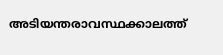അടിയന്തരാവസ്ഥക്കാലത്ത്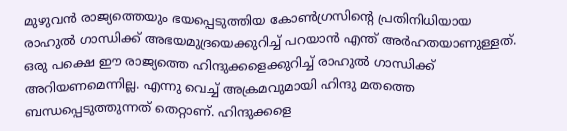മുഴുവന്‍ രാജ്യത്തെയും ഭയപ്പെടുത്തിയ കോണ്‍ഗ്രസിന്റെ പ്രതിനിധിയായ രാഹുല്‍ ഗാന്ധിക്ക് അഭയമുദ്രയെക്കുറിച്ച് പറയാന്‍ എന്ത് അര്‍ഹതയാണുള്ളത്. ഒരു പക്ഷെ ഈ രാജ്യത്തെ ഹിന്ദുക്കളെക്കുറിച്ച് രാഹുല്‍ ഗാന്ധിക്ക് അറിയണമെന്നില്ല. എന്നു വെച്ച് അക്രമവുമായി ഹിന്ദു മതത്തെ ബന്ധപ്പെടുത്തുന്നത് തെറ്റാണ്. ഹിന്ദുക്കളെ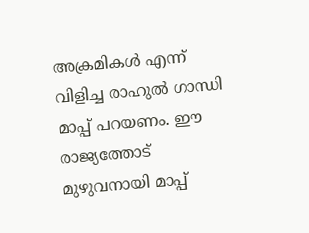അക്രമികള്‍ എന്ന് വിളിച്ച രാഹുല്‍ ഗാന്ധി മാപ്പ് പറയണം. ഈ രാജ്യത്തോട് മുഴുവനായി മാപ്പ്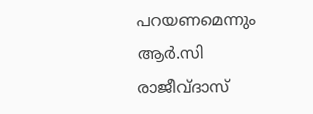പറയണമെന്നും ആര്‍.സി രാജീവ്ദാസ്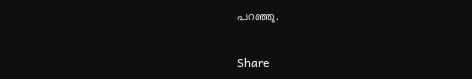പറഞ്ഞു.

Share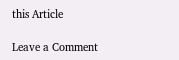this Article

Leave a Comment